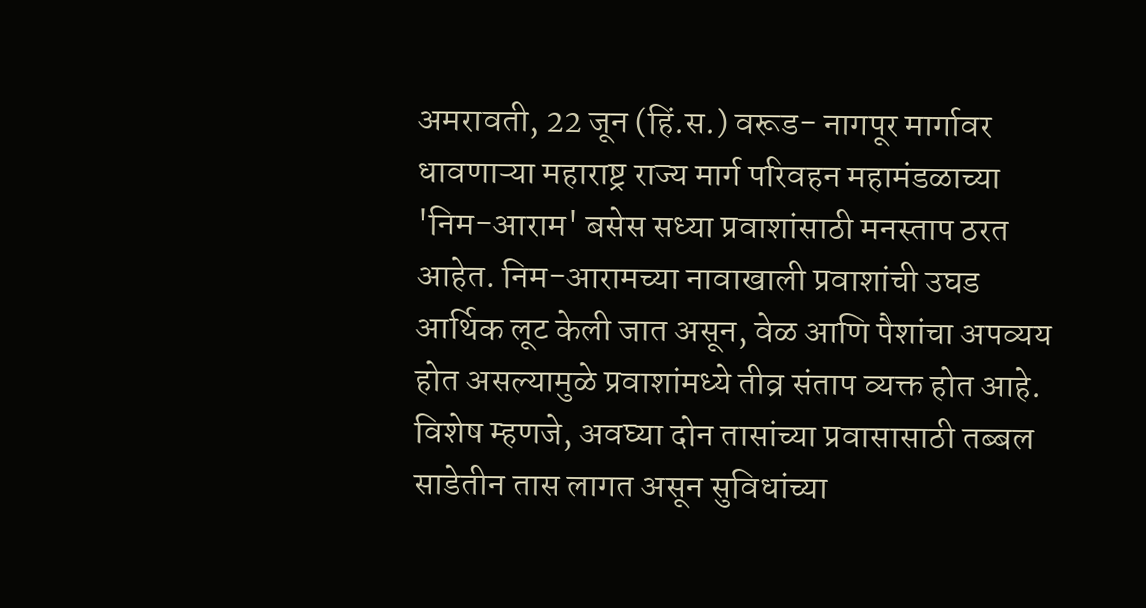अमरावती, 22 जून (हिं.स.) वरूड- नागपूर मार्गावर धावणाऱ्या महाराष्ट्र राज्य मार्ग परिवहन महामंडळाच्या 'निम-आराम' बसेस सध्या प्रवाशांसाठी मनस्ताप ठरत आहेत. निम-आरामच्या नावाखाली प्रवाशांची उघड आर्थिक लूट केली जात असून, वेळ आणि पैशांचा अपव्यय होत असल्यामुळे प्रवाशांमध्ये तीव्र संताप व्यक्त होत आहे. विशेष म्हणजे, अवघ्या दोन तासांच्या प्रवासासाठी तब्बल साडेतीन तास लागत असून सुविधांच्या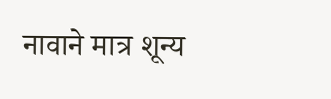नावाने मात्र शून्य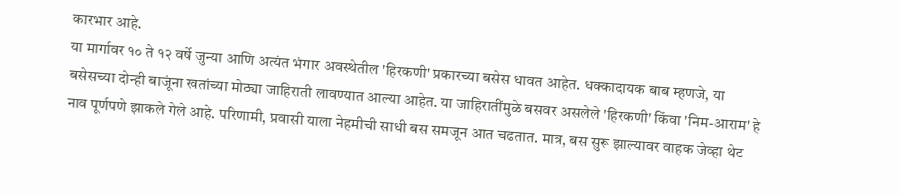कारभार आहे.
या मार्गावर १० ते १२ वर्षे जुन्या आणि अत्यंत भंगार अवस्थेतील 'हिरकणी' प्रकारच्या बसेस धावत आहेत. धक्कादायक बाब म्हणजे, या बसेसच्या दोन्ही बाजूंना खतांच्या मोठ्या जाहिराती लावण्यात आल्या आहेत. या जाहिरातींमुळे बसवर असलेले 'हिरकणी' किंवा 'निम-आराम' हे नाव पूर्णपणे झाकले गेले आहे. परिणामी, प्रवासी याला नेहमीची साधी बस समजून आत चढतात. मात्र, बस सुरू झाल्यावर वाहक जेव्हा थेट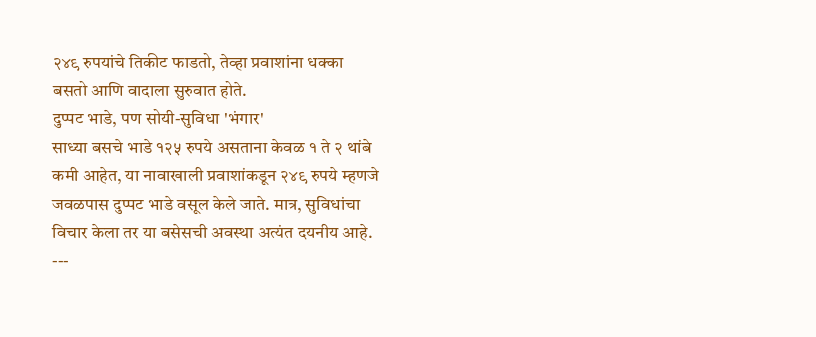२४९ रुपयांचे तिकीट फाडतो, तेव्हा प्रवाशांना धक्का बसतो आणि वादाला सुरुवात होते.
दुप्पट भाडे, पण सोयी-सुविधा 'भंगार'
साध्या बसचे भाडे १२५ रुपये असताना केवळ १ ते २ थांबे कमी आहेत, या नावाखाली प्रवाशांकडून २४९ रुपये म्हणजे जवळपास दुप्पट भाडे वसूल केले जाते. मात्र, सुविधांचा विचार केला तर या बसेसची अवस्था अत्यंत दयनीय आहे.
---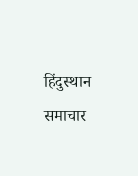हिंदुस्थान समाचार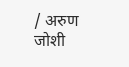/ अरुण जोशी